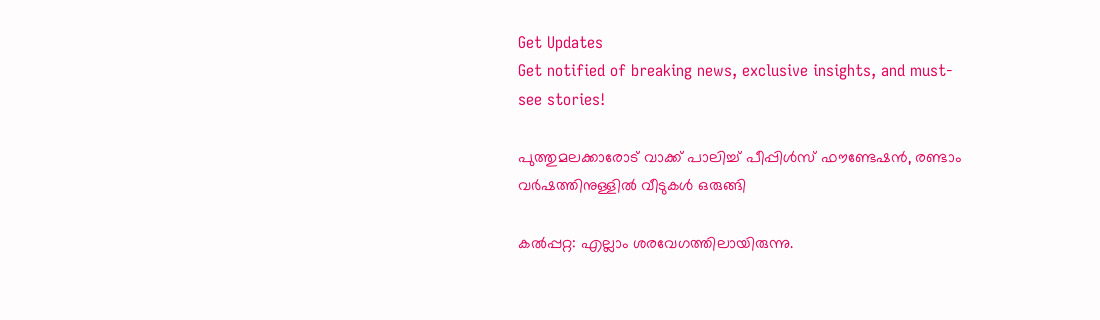Get Updates
Get notified of breaking news, exclusive insights, and must-see stories!

പുത്തുമലക്കാരോട് വാക്ക് പാലിച്ച് പീപ്പിള്‍സ് ഫൗണ്ടേഷന്‍, രണ്ടാം വർഷത്തിനുള്ളില്‍ വീടുകള്‍ ഒരുങ്ങി

കല്‍പ്പറ്റ: എല്ലാം ശരവേഗത്തിലായിരുന്നു.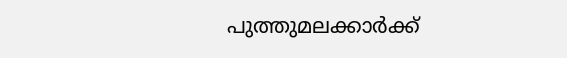പുത്തുമലക്കാര്‍ക്ക്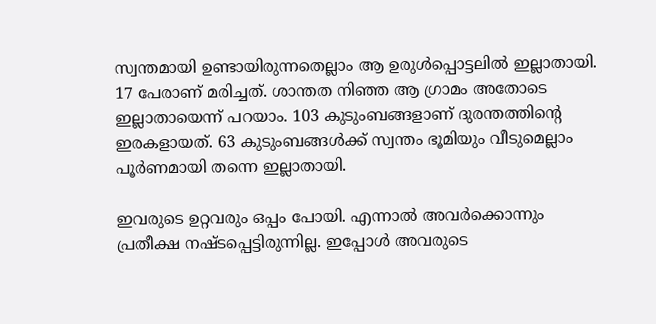സ്വന്തമായി ഉണ്ടായിരുന്നതെല്ലാം ആ ഉരുള്‍പ്പൊട്ടലില്‍ ഇല്ലാതായി. 17 പേരാണ് മരിച്ചത്. ശാന്തത നിഞ്ഞ ആ ഗ്രാമം അതോടെ ഇല്ലാതായെന്ന് പറയാം. 103 കുടുംബങ്ങളാണ് ദുരന്തത്തിന്റെ ഇരകളായത്. 63 കുടുംബങ്ങള്‍ക്ക് സ്വന്തം ഭൂമിയും വീടുമെല്ലാം പൂര്‍ണമായി തന്നെ ഇല്ലാതായി.

ഇവരുടെ ഉറ്റവരും ഒപ്പം പോയി. എന്നാല്‍ അവര്‍ക്കൊന്നും പ്രതീക്ഷ നഷ്ടപ്പെട്ടിരുന്നില്ല. ഇപ്പോള്‍ അവരുടെ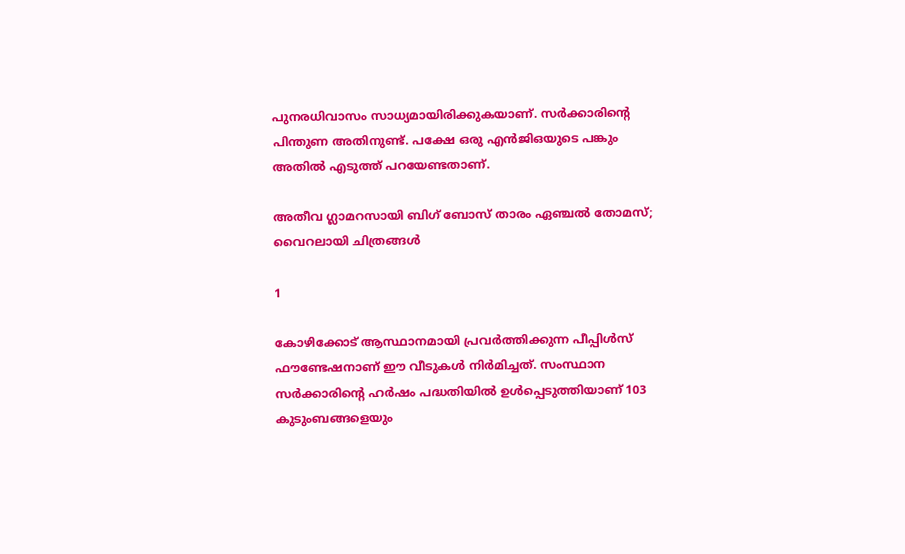പുനരധിവാസം സാധ്യമായിരിക്കുകയാണ്. സര്‍ക്കാരിന്റെ പിന്തുണ അതിനുണ്ട്. പക്ഷേ ഒരു എന്‍ജിഒയുടെ പങ്കും അതില്‍ എടുത്ത് പറയേണ്ടതാണ്.

അതീവ ഗ്ലാമറസായി ബിഗ് ബോസ് താരം ഏഞ്ചല്‍ തോമസ്; വൈറലായി ചിത്രങ്ങള്‍

1

കോഴിക്കോട് ആസ്ഥാനമായി പ്രവര്‍ത്തിക്കുന്ന പീപ്പിള്‍സ് ഫൗണ്ടേഷനാണ് ഈ വീടുകള്‍ നിര്‍മിച്ചത്. സംസ്ഥാന സര്‍ക്കാരിന്റെ ഹര്‍ഷം പദ്ധതിയില്‍ ഉള്‍പ്പെടുത്തിയാണ് 103 കുടുംബങ്ങളെയും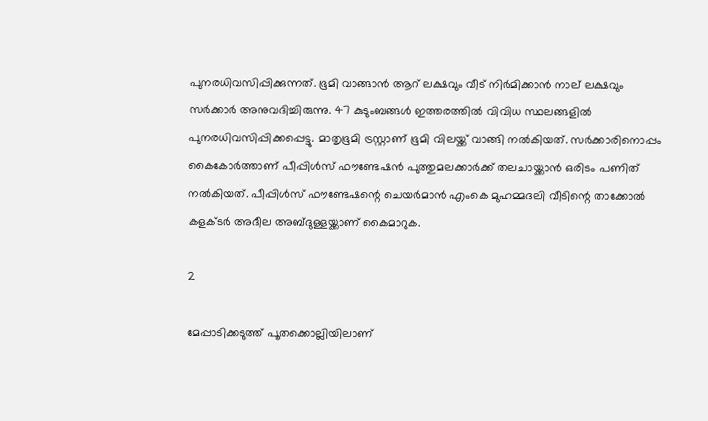പുനരധിവസിപ്പിക്കുന്നത്. ഭൂമി വാങ്ങാന്‍ ആറ് ലക്ഷവും വീട് നിര്‍മിക്കാന്‍ നാല് ലക്ഷവും സര്‍ക്കാര്‍ അനുവദിച്ചിരുന്നു. 47 കുടുംബങ്ങള്‍ ഇത്തരത്തില്‍ വിവിധ സ്ഥലങ്ങളില്‍ പുനരധിവസിപ്പിക്കപ്പെട്ടു. മാതൃഭൂമി ട്രസ്റ്റാണ് ഭൂമി വിലയ്ക്ക് വാങ്ങി നല്‍കിയത്. സര്‍ക്കാരിനൊപ്പം കൈകോര്‍ത്താണ് പീപ്പിള്‍സ് ഫൗണ്ടേഷന്‍ പുത്തുമലക്കാര്‍ക്ക് തലചായ്ക്കാന്‍ ഒരിടം പണിത് നല്‍കിയത്. പീപ്പിള്‍സ് ഫൗണ്ടേഷന്റെ ചെയര്‍മാന്‍ എംകെ മുഹമ്മദലി വീടിന്റെ താക്കോല്‍ കളക്ടര്‍ അദീല അബ്ദുള്ളയ്ക്കാണ് കൈമാറുക.

2

മേപ്പാടിക്കടുത്ത് പൂതക്കൊല്ലിയിലാണ്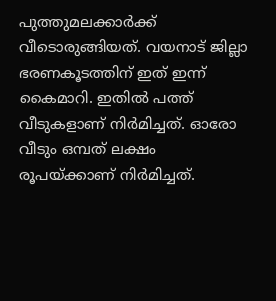പുത്തുമലക്കാര്‍ക്ക് വീടൊരുങ്ങിയത്. വയനാട് ജില്ലാ ഭരണകൂടത്തിന് ഇത് ഇന്ന് കൈമാറി. ഇതില്‍ പത്ത് വീടുകളാണ് നിര്‍മിച്ചത്. ഓരോ വീടും ഒമ്പത് ലക്ഷം രൂപയ്ക്കാണ് നിര്‍മിച്ചത്.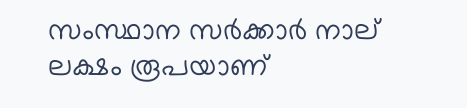സംസ്ഥാന സര്‍ക്കാര്‍ നാല് ലക്ഷം രൂപയാണ്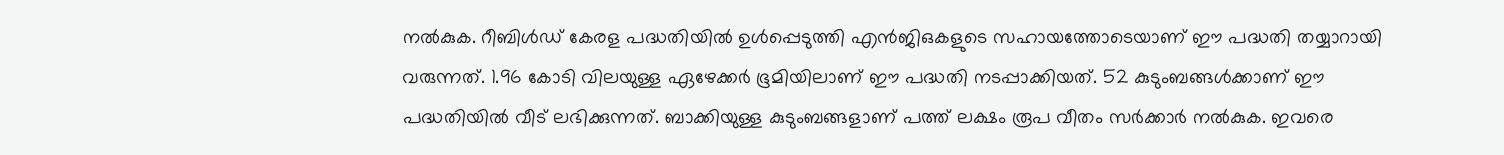നല്‍കുക. റീബിള്‍ഡ് കേരള പദ്ധതിയില്‍ ഉള്‍പ്പെടുത്തി എന്‍ജിഒകളുടെ സഹായത്തോടെയാണ് ഈ പദ്ധതി തയ്യാറായി വരുന്നത്. 1.96 കോടി വിലയുള്ള ഏഴേക്കര്‍ ഭൂമിയിലാണ് ഈ പദ്ധതി നടപ്പാക്കിയത്. 52 കുടുംബങ്ങള്‍ക്കാണ് ഈ പദ്ധതിയില്‍ വീട് ലഭിക്കുന്നത്. ബാക്കിയുള്ള കുടുംബങ്ങളാണ് പത്ത് ലക്ഷം രൂപ വീതം സര്‍ക്കാര്‍ നല്‍കുക. ഇവരെ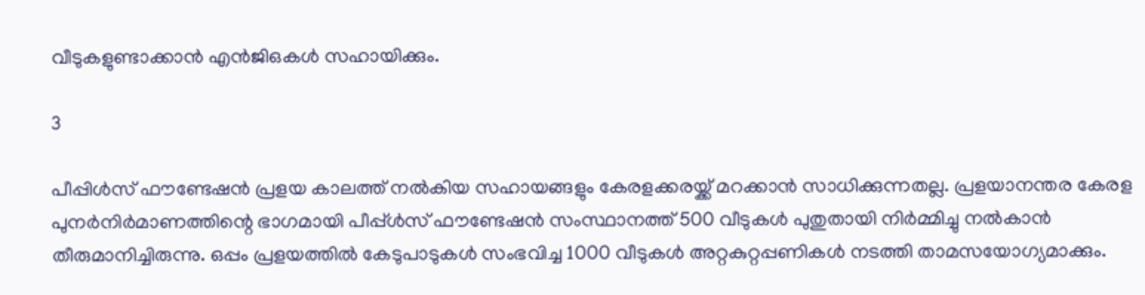വീടുകളുണ്ടാക്കാന്‍ എന്‍ജിഒകള്‍ സഹായിക്കും.

3

പീപ്പിള്‍സ് ഫൗണ്ടേഷന്‍ പ്രളയ കാലത്ത് നല്‍കിയ സഹായങ്ങളും കേരളക്കരയ്ക്ക് മറക്കാന്‍ സാധിക്കുന്നതല്ല. പ്രളയാനന്തര കേരള പുനര്‍നിര്‍മാണത്തിന്റെ ഭാഗമായി പീപ്പ്ള്‍സ് ഫൗണ്ടേഷന്‍ സംസ്ഥാനത്ത് 500 വീടുകള്‍ പുതുതായി നിര്‍മ്മിച്ചു നല്‍കാന്‍ തീരുമാനിച്ചിരുന്നു. ഒപ്പം പ്രളയത്തില്‍ കേടുപാടുകള്‍ സംഭവിച്ച 1000 വീടുകള്‍ അറ്റകുറ്റപ്പണികള്‍ നടത്തി താമസയോഗ്യമാക്കും.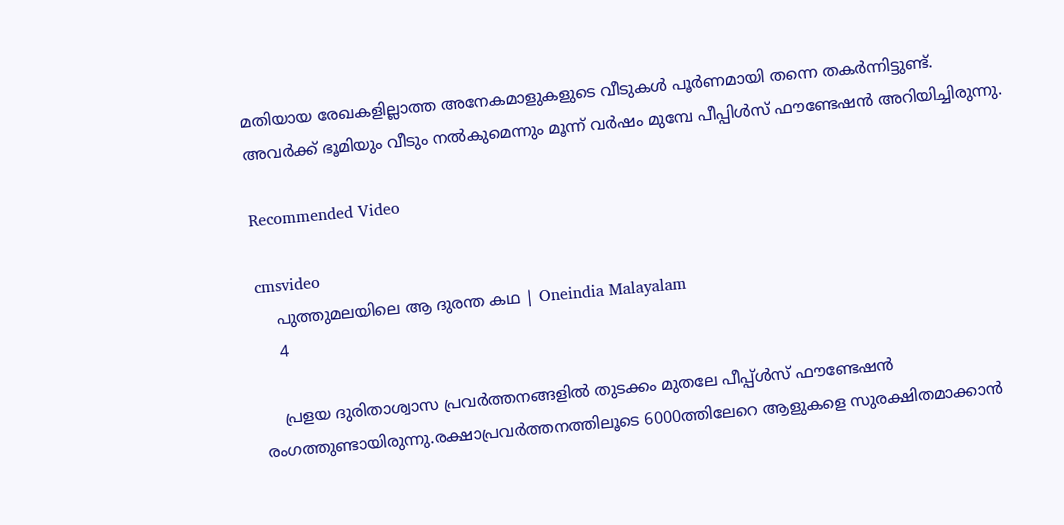മതിയായ രേഖകളില്ലാത്ത അനേകമാളുകളുടെ വീടുകള്‍ പൂര്‍ണമായി തന്നെ തകര്‍ന്നിട്ടുണ്ട്. അവര്‍ക്ക് ഭൂമിയും വീടും നല്‍കുമെന്നും മൂന്ന് വര്‍ഷം മുമ്പേ പീപ്പിള്‍സ് ഫൗണ്ടേഷന്‍ അറിയിച്ചിരുന്നു.

Recommended Video

cmsvideo
    പുത്തുമലയിലെ ആ ദുരന്ത കഥ | Oneindia Malayalam
    4

    പ്രളയ ദുരിതാശ്വാസ പ്രവര്‍ത്തനങ്ങളില്‍ തുടക്കം മുതലേ പീപ്പ്ള്‍സ് ഫൗണ്ടേഷന്‍ രംഗത്തുണ്ടായിരുന്നു.രക്ഷാപ്രവര്‍ത്തനത്തിലൂടെ 6000ത്തിലേറെ ആളുകളെ സുരക്ഷിതമാക്കാന്‍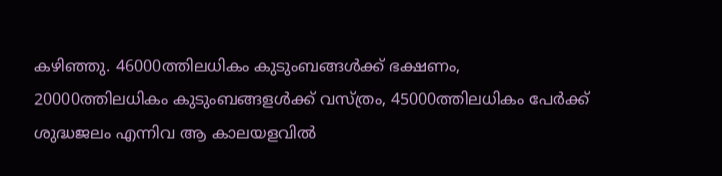കഴിഞ്ഞു. 46000ത്തിലധികം കുടുംബങ്ങള്‍ക്ക് ഭക്ഷണം, 20000ത്തിലധികം കുടുംബങ്ങളള്‍ക്ക് വസ്ത്രം, 45000ത്തിലധികം പേര്‍ക്ക് ശുദ്ധജലം എന്നിവ ആ കാലയളവില്‍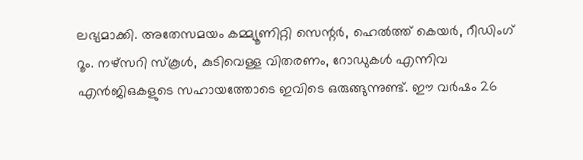ലഭ്യമാക്കി. അതേസമയം കമ്മ്യൂണിറ്റി സെന്റര്‍, ഹെല്‍ത്ത് കെയര്‍, റീഡിംഗ് റൂം. നഴ്‌സറി സ്‌കൂള്‍, കുടിവെള്ള വിതരണം, റോഡുകള്‍ എന്നിവ എന്‍ജിഒകളുടെ സഹായത്തോടെ ഇവിടെ ഒരുങ്ങുന്നുണ്ട്. ഈ വര്‍ഷം 26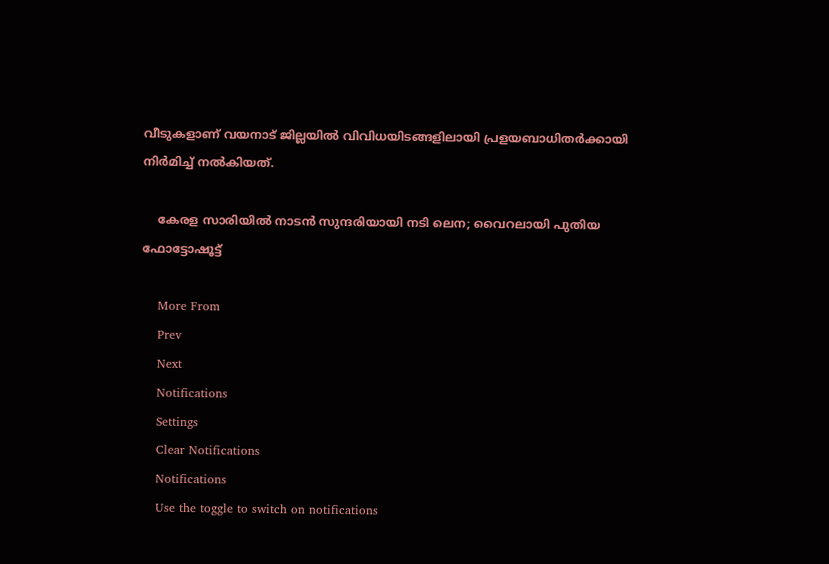വീടുകളാണ് വയനാട് ജില്ലയില്‍ വിവിധയിടങ്ങളിലായി പ്രളയബാധിതര്‍ക്കായി നിര്‍മിച്ച് നല്‍കിയത്.

    കേരള സാരിയില്‍ നാടന്‍ സുന്ദരിയായി നടി ലെന; വൈറലായി പുതിയ ഫോട്ടോഷൂട്ട്

    More From
    Prev
    Next
    Notifications
    Settings
    Clear Notifications
    Notifications
    Use the toggle to switch on notifications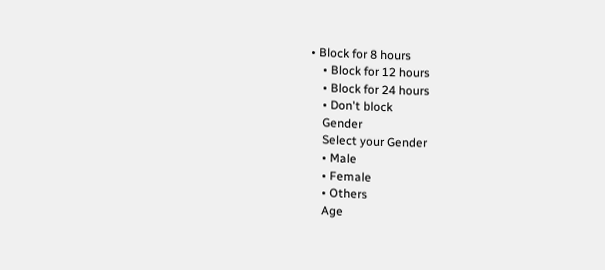• Block for 8 hours
    • Block for 12 hours
    • Block for 24 hours
    • Don't block
    Gender
    Select your Gender
    • Male
    • Female
    • Others
    Age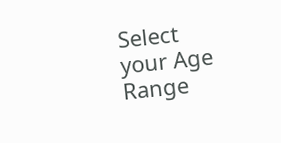Select your Age Range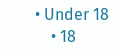• Under 18
    • 18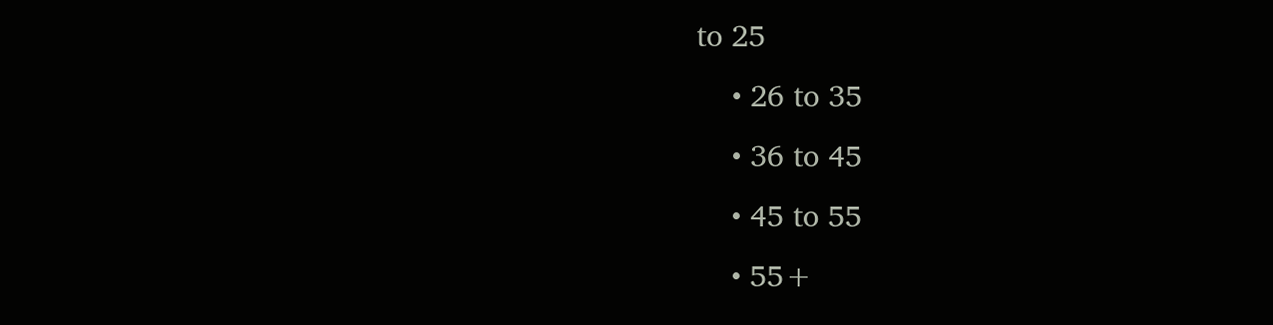to 25
    • 26 to 35
    • 36 to 45
    • 45 to 55
    • 55+